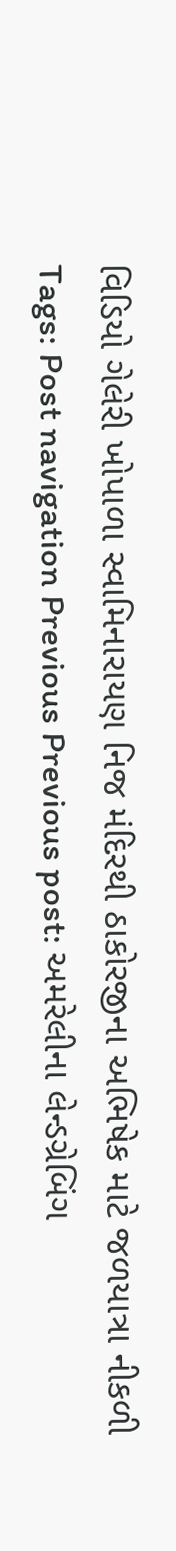વિડિયો ગેલેરી ખોપાળા સ્વામિનારાયણ નિજ મંદિરથી ઠાકોરજીના અભિષેક માટે જળયાત્રા નીકળી Tags: Post navigation Previous Previous post: અમરેલીના લેન્ડગ્રેબિંગ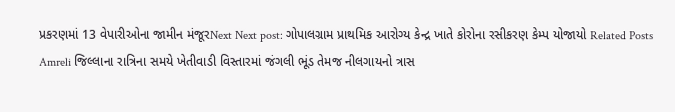પ્રકરણમાં 13 વેપારીઓના જામીન મંજૂરNext Next post: ગોપાલગ્રામ પ્રાથમિક આરોગ્ય કેન્દ્ર ખાતે કોરોના રસીકરણ કેમ્પ યોજાયો Related Posts Amreli જિલ્લાના રાત્રિના સમયે ખેતીવાડી વિસ્તારમાં જંગલી ભૂંડ તેમજ નીલગાયનો ત્રાસ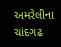અમરેલીના ચાંદગઢ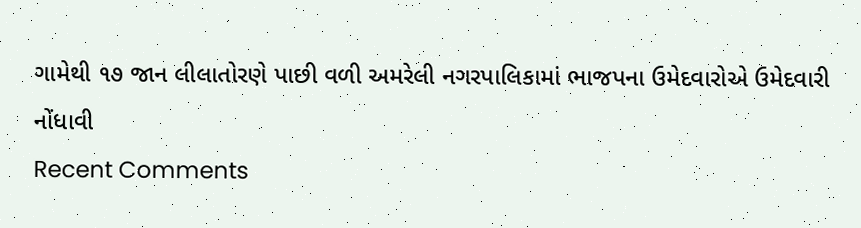ગામેથી ૧૭ જાન લીલાતોરણે પાછી વળી અમરેલી નગરપાલિકામાં ભાજપના ઉમેદવારોએ ઉમેદવારી નોંધાવી
Recent Comments